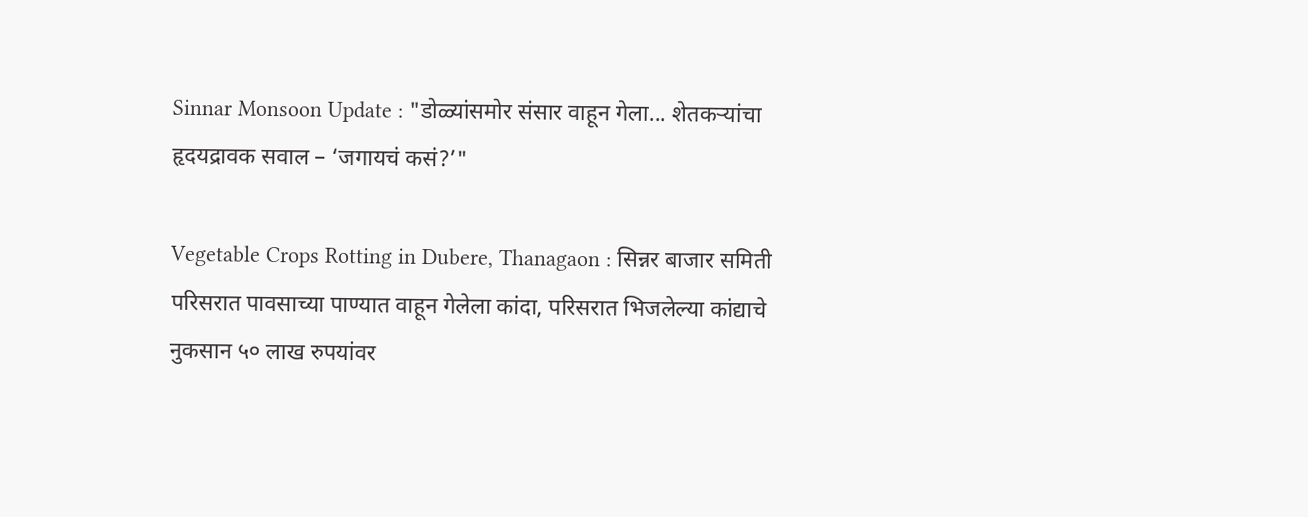Sinnar Monsoon Update : "डोळ्यांसमोर संसार वाहून गेला... शेतकऱ्यांचा हृदयद्रावक सवाल – ‘जगायचं कसं?’"

Vegetable Crops Rotting in Dubere, Thanagaon : सिन्नर बाजार समिती परिसरात पावसाच्या पाण्यात वाहून गेलेला कांदा, परिसरात भिजलेल्या कांद्याचे नुकसान ५० लाख रुपयांवर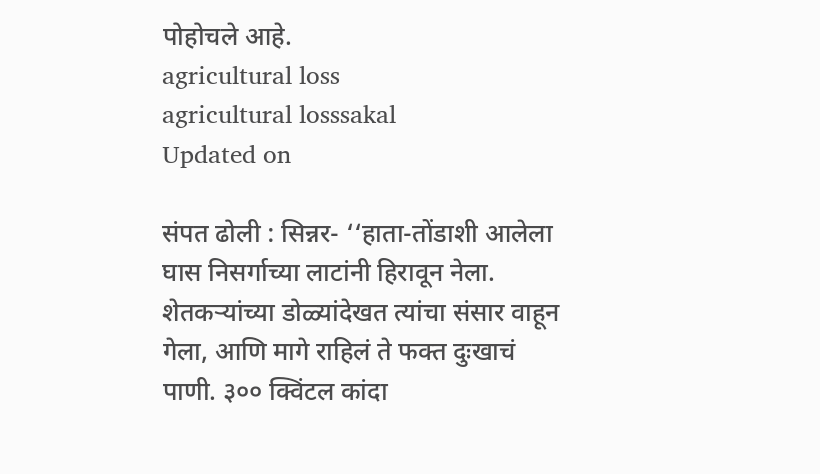पोहोचले आहे.
agricultural loss
agricultural losssakal
Updated on

संपत ढोली : सिन्नर- ‘‘हाता-तोंडाशी आलेला घास निसर्गाच्या लाटांनी हिरावून नेला. शेतकऱ्यांच्या डोळ्यांदेखत त्यांचा संसार वाहून गेला, आणि मागे राहिलं ते फक्त दुःखाचं पाणी. ३०० क्विंटल कांदा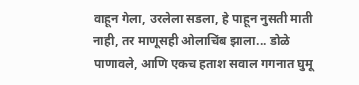वाहून गेला, उरलेला सडला, हे पाहून नुसती माती नाही, तर माणूसही ओलाचिंब झाला... डोळे पाणावले, आणि एकच हताश सवाल गगनात घुमू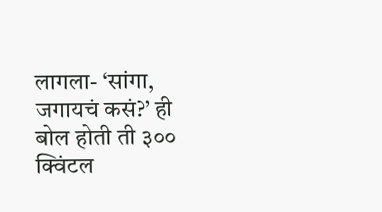लागला- ‘सांगा, जगायचं कसं?’ ही बोल होती ती ३०० क्विंटल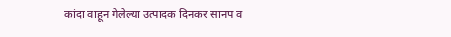कांदा वाहून गेलेल्या उत्पादक दिनकर सानप व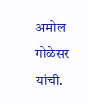अमोल गोळेसर यांची.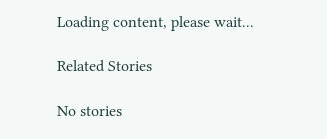Loading content, please wait...

Related Stories

No stories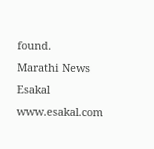found.
Marathi News Esakal
www.esakal.com